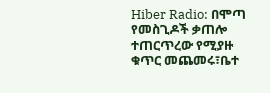Hiber Radio: በሞጣ የመስጊዶች ቃጠሎ ተጠርጥረው የሚያዙ ቁጥር መጨመሩ፣ቤተ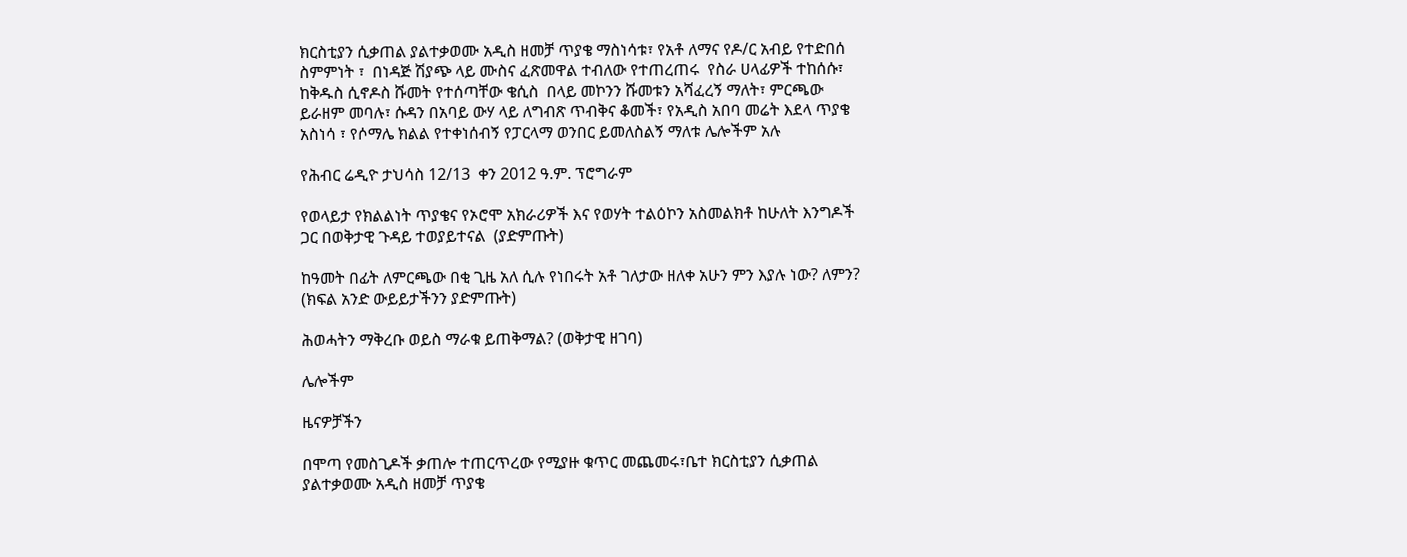ክርስቲያን ሲቃጠል ያልተቃወሙ አዲስ ዘመቻ ጥያቄ ማስነሳቱ፣ የአቶ ለማና የዶ/ር አብይ የተድበሰ ስምምነት ፣  በነዳጅ ሽያጭ ላይ ሙስና ፈጽመዋል ተብለው የተጠረጠሩ  የስራ ሀላፊዎች ተከሰሱ፣ ከቅዱስ ሲኖዶስ ሹመት የተሰጣቸው ቄሲስ  በላይ መኮንን ሹመቱን አሻፈረኝ ማለት፣ ምርጫው ይራዘም መባሉ፣ ሱዳን በአባይ ውሃ ላይ ለግብጽ ጥብቅና ቆመች፣ የአዲስ አበባ መሬት እደላ ጥያቄ አስነሳ ፣ የሶማሌ ክልል የተቀነሰብኝ የፓርላማ ወንበር ይመለስልኝ ማለቱ ሌሎችም አሉ

የሕብር ሬዲዮ ታህሳስ 12/13  ቀን 2012 ዓ.ም. ፕሮግራም

የወላይታ የክልልነት ጥያቄና የኦሮሞ አክራሪዎች እና የወሃት ተልዕኮን አስመልክቶ ከሁለት እንግዶች ጋር በወቅታዊ ጉዳይ ተወያይተናል  (ያድምጡት)

ከዓመት በፊት ለምርጫው በቂ ጊዜ አለ ሲሉ የነበሩት አቶ ገለታው ዘለቀ አሁን ምን እያሉ ነው? ለምን? (ክፍል አንድ ውይይታችንን ያድምጡት)

ሕወሓትን ማቅረቡ ወይስ ማራቁ ይጠቅማል? (ወቅታዊ ዘገባ)

ሌሎችም

ዜናዎቻችን

በሞጣ የመስጊዶች ቃጠሎ ተጠርጥረው የሚያዙ ቁጥር መጨመሩ፣ቤተ ክርስቲያን ሲቃጠል ያልተቃወሙ አዲስ ዘመቻ ጥያቄ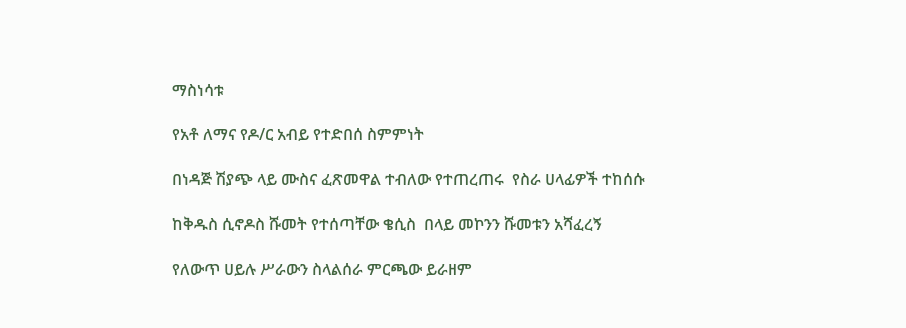ማስነሳቱ

የአቶ ለማና የዶ/ር አብይ የተድበሰ ስምምነት

በነዳጅ ሽያጭ ላይ ሙስና ፈጽመዋል ተብለው የተጠረጠሩ  የስራ ሀላፊዎች ተከሰሱ

ከቅዱስ ሲኖዶስ ሹመት የተሰጣቸው ቄሲስ  በላይ መኮንን ሹመቱን አሻፈረኝ

የለውጥ ሀይሉ ሥራውን ስላልሰራ ምርጫው ይራዘም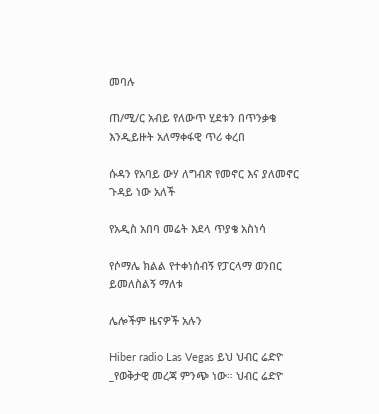መባሉ

ጠ/ሚ/ር አብይ የለውጥ ሂደቱን በጥንቃቄ እንዲይዙት አለማቀፋዊ ጥሪ ቀረበ

ሱዳን የአባይ ውሃ ለግብጽ የመኖር እና ያለመኖር ጉዳይ ነው አለች

የአዲስ አበባ መሬት እደላ ጥያቄ አስነሳ

የሶማሌ ክልል የተቀነሰብኝ የፓርላማ ወንበር ይመለስልኝ ማለቱ

ሌሎችም ዜናዎች አሉን

Hiber radio Las Vegas ይህ ህብር ሬድዮ _የወቅታዊ መረጃ ምንጭ ነው። ህብር ሬድዮ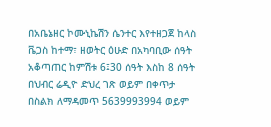በአቤኔዘር ኮሙኒኬሽን ሴንተር እየተዘጋጀ ከላስ ቬጋስ ከተማ፣ ዘወትር ዕሁድ በአካባቢው ሰዓት አቆጣጠር ከምሽቱ 6፤30 ሰዓት እስከ 8 ሰዓት በህብር ሬዲዮ ድህረ ገጽ ወይም በቀጥታ በስልክ ለማዳመጥ 5639993994 ወይም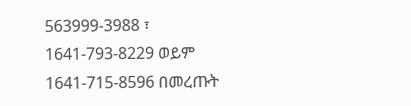563999-3988 ፣ 1641-793-8229 ወይም 1641-715-8596 በመረጡት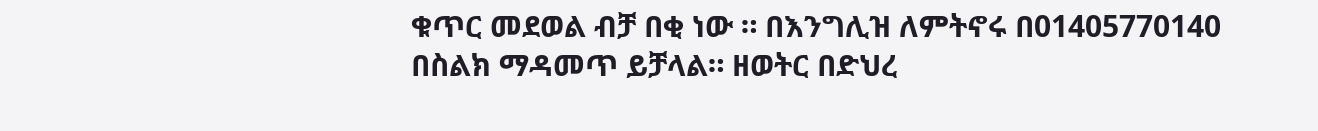ቁጥር መደወል ብቻ በቂ ነው ። በእንግሊዝ ለምትኖሩ በ01405770140 በስልክ ማዳመጥ ይቻላል። ዘወትር በድህረ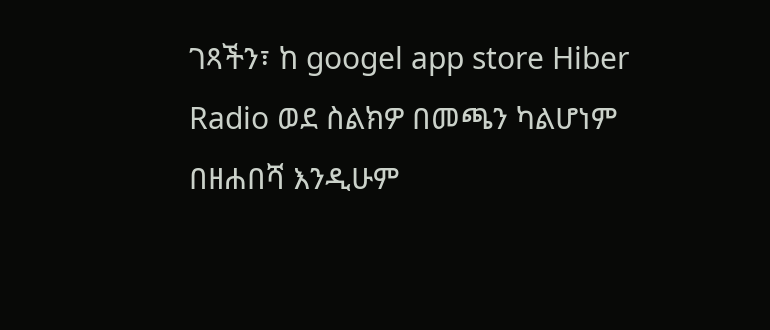ገጻችን፣ ከ googel app store Hiber Radio ወደ ስልክዎ በመጫን ካልሆነም በዘሐበሻ እንዲሁም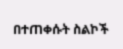በተጠቀሱት ስልኮች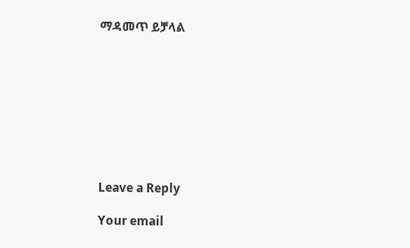ማዳመጥ ይቻላል









Leave a Reply

Your email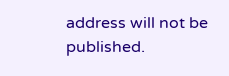address will not be published.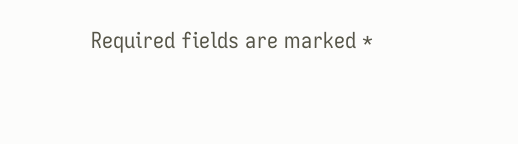Required fields are marked *